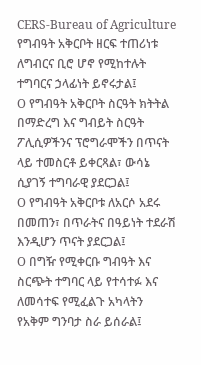CERS-Bureau of Agriculture
የግብዓት አቅርቦት ዘርፍ ተጠሪነቱ ለግብርና ቢሮ ሆኖ የሚከተሉት ተግባርና ኃላፊነት ይኖሩታል፤
O የግብዓት አቅርቦት ስርዓት ክትትል በማድረግ እና ግብይት ስርዓት ፖሊሲዎችንና ፕሮግራሞችን በጥናት ላይ ተመስርቶ ይቀርጻል፣ ውሳኔ ሲያገኝ ተግባራዊ ያደርጋል፤
O የግብዓት አቅርቦቱ ለአርሶ አደሩ በመጠን፣ በጥራትና በዓይነት ተደራሽ እንዲሆን ጥናት ያደርጋል፤
O በግዥ የሚቀርቡ ግብዓት እና ስርጭት ተግባር ላይ የተሳተፉ እና ለመሳተፍ የሚፈልጉ አካላትን የአቅም ግንባታ ስራ ይሰራል፤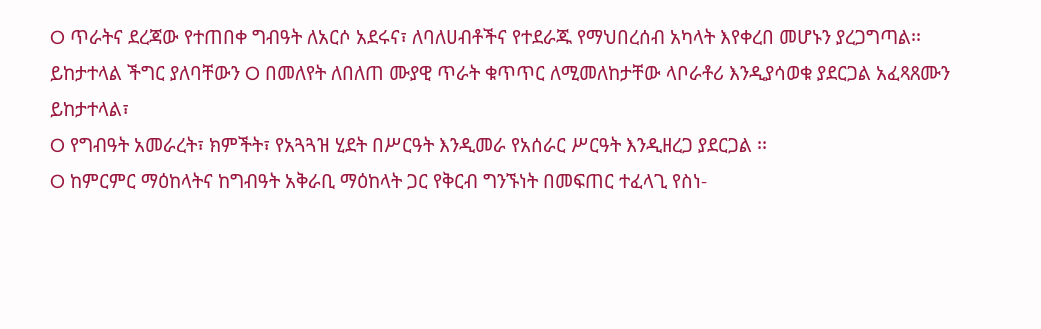O ጥራትና ደረጃው የተጠበቀ ግብዓት ለአርሶ አደሩና፣ ለባለሀብቶችና የተደራጁ የማህበረሰብ አካላት እየቀረበ መሆኑን ያረጋግጣል፡፡ ይከታተላል ችግር ያለባቸውን O በመለየት ለበለጠ ሙያዊ ጥራት ቁጥጥር ለሚመለከታቸው ላቦራቶሪ እንዲያሳወቁ ያደርጋል አፈጻጸሙን ይከታተላል፣
O የግብዓት አመራረት፣ ክምችት፣ የአጓጓዝ ሂደት በሥርዓት እንዲመራ የአሰራር ሥርዓት እንዲዘረጋ ያደርጋል ፡፡
O ከምርምር ማዕከላትና ከግብዓት አቅራቢ ማዕከላት ጋር የቅርብ ግንኙነት በመፍጠር ተፈላጊ የስነ-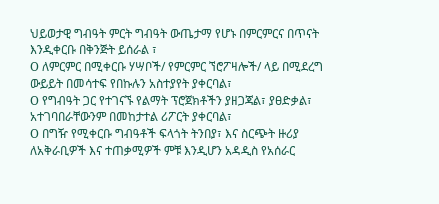ህይወታዊ ግብዓት ምርት ግብዓት ውጤታማ የሆኑ በምርምርና በጥናት እንዲቀርቡ በቅንጅት ይሰራል ፣
O ለምርምር በሚቀርቡ ሃሣቦች/ የምርምር ኘሮፖዛሎች/ ላይ በሚደረግ ውይይት በመሳተፍ የበኩሉን አስተያየት ያቀርባል፣
O የግብዓት ጋር የተገናኙ የልማት ፕሮጀክቶችን ያዘጋጃል፣ ያፀድቃል፣ አተገባበራቸውንም በመከታተል ሪፖርት ያቀርባል፣
O በግዥ የሚቀርቡ ግብዓቶች ፍላጎት ትንበያ፣ እና ስርጭት ዙሪያ ለአቅራቢዎች እና ተጠቃሚዎች ምቹ እንዲሆን አዳዲስ የአሰራር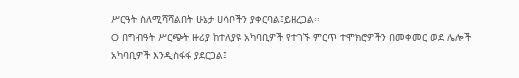ሥርዓት ስለሚሻሻልበት ሁኔታ ሀሳቦችን ያቀርባል፤ይዘረጋል፡፡
O በግብዓት ሥርጭት ዙሪያ ከተለያዩ አካባቢዎች የተገኙ ምርጥ ተሞክሮዎችን በመቀመር ወደ ሌሎች አካባቢዎች እንዲስፋፋ ያደርጋል፤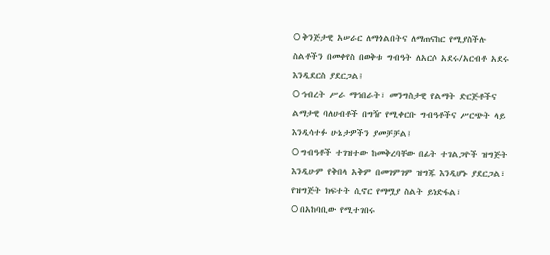O ቅንጅታዊ አሠራር ለማጎልበትና ለማጠናከር የሚያስችሉ ስልቶችን በመቀየስ በወቅቱ ግብዓት ለአርሶ አደሩ/አርብቶ አደሩ እንዲደርስ ያደርጋል፤
O ኅብረት ሥራ ማኅበራት፣ መንግስታዊ የልማት ድርጅቶችና ልማታዊ ባለሀብቶች በግዥ የሚቀርቡ ግብዓቶችና ሥርጭት ላይ እንዲሳተፉ ሁኔታዎችን ያመቻቻል፤
O ግብዓቶች ተገዝተው ከመቅረባቸው በፊት ተገልጋዮች ዝግጅት እንዲሁም የቅበላ አቅም በመገምገም ዝግጁ እንዲሆኑ ያደርጋል፣ የዝግጅት ክፍተት ሲኖር የማሟያ ስልት ይነድፋል፣
O በአከባቢው የሚተገበሩ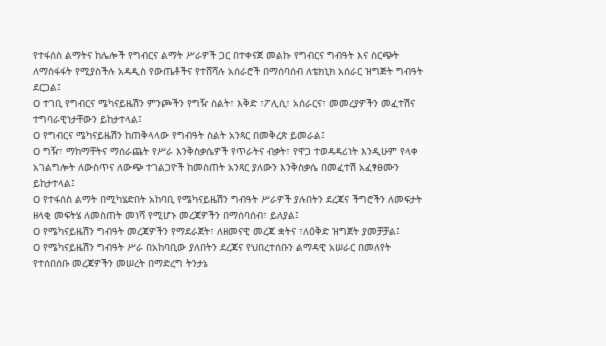የተፋሰስ ልማትና ከሌሎች የግብርና ልማት ሥራዎች ጋር በተቀናጀ መልኩ የግብርና ግብዓት እና ስርጭት ለማስፋፋት የሚያስችሉ አዳዲስ የውጤቶችና የተሸሻሉ አሰራሮች በማሰባሰብ ለቴክኒክ አሰራር ዝግጅት ግብዓት ደርጋል፤
O ተገቢ የግብርና ሜካናይዜሽን ምንጮችን የግዥ ስልት፣ እቅድ ፣ፖሊሲ፣ አሰራርና፣ መመረያዎችን መፈተሽና ተግባራዊነታቸውን ይከታተላል፤
O የግብርና ሜካናይዜሽን ከጠቅላላው የግብዓት ስልት አንጻር በመቅረጽ ይመራል፤
O ግዥ፣ ማከማቸትና ማሰራጨት የሥራ እንቅስቃሴዎች የጥራትና ብቃት፣ የዋጋ ተወዳዳሪነት እንዲሁም የላቀ አገልግሎት ለውስጥና ለውጭ ተገልጋዮች ከመስጠት አንጻር ያለውን እንቅስቃሴ በመፈተሽ አፈፃፀሙን ይከታተላል፤
O የተፋሰስ ልማት በሚካሄድበት አከባቢ የሜካናይዜሽን ግብዓት ሥራዎች ያሉበትን ደረጃና ችግሮችን ለመፍታት ዘላቂ መፍትሄ ለመስጠት መነሻ የሚሆኑ መረጃዎችን በማሰባሰብ፣ ይለያል፤
O የሜካናይዜሽን ግብዓት መረጃዎችን የማደራጀት፣ ለዘመናዊ መረጃ ቋትና ፣ለዕቅድ ዝግጀት ያመቻቻል፤
O የሜካናይዜሽን ግብዓት ሥራ በአከባቢው ያለበትን ደረጃና የህበረተሰቡን ልማዳዊ አሠራር በመለየት የተሰበሰቡ መረጃዎችን መሠረት በማድረግ ትንታኔ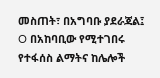መስጠት፣ በአግባቡ ያደራጃል፤
O በአከባቢው የሚተገበሩ የተፋሰስ ልማትና ከሌሎች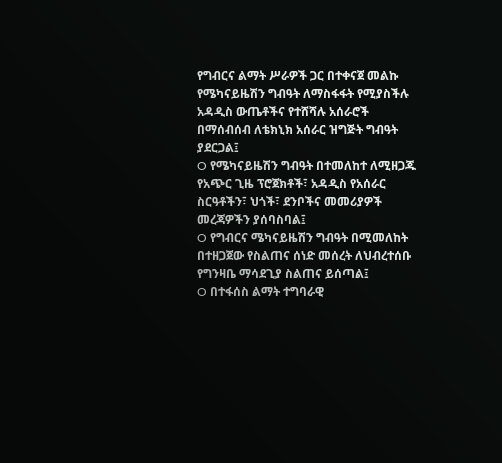የግብርና ልማት ሥራዎች ጋር በተቀናጀ መልኩ የሜካናይዜሽን ግብዓት ለማስፋፋት የሚያስችሉ አዳዲስ ውጤቶችና የተሸሻሉ አሰራሮች በማሰብሰብ ለቴክኒክ አሰራር ዝግጅት ግብዓት ያደርጋል፤
O የሜካናይዜሽን ግብዓት በተመለከተ ለሚዘጋጁ የአጭር ጊዜ ፕሮጀክቶች፣ አዳዲስ የአሰራር ስርዓቶችን፣ ህጎች፣ ደንቦችና መመሪያዎች መረጃዎችን ያሰባስባል፤
O የግብርና ሜካናይዜሽን ግብዓት በሚመለከት በተዘጋጀው የስልጠና ሰነድ መሰረት ለህብረተሰቡ የግንዛቤ ማሳደጊያ ስልጠና ይሰጣል፤
O በተፋሰስ ልማት ተግባራዊ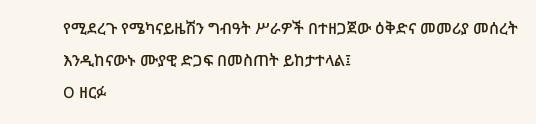የሚደረጉ የሜካናይዜሽን ግብዓት ሥራዎች በተዘጋጀው ዕቅድና መመሪያ መሰረት እንዲከናውኑ ሙያዊ ድጋፍ በመስጠት ይከታተላል፤
O ዘርፉ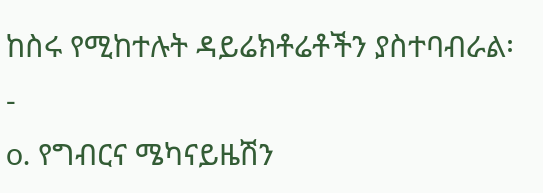ከስሩ የሚከተሉት ዳይሬክቶሬቶችን ያስተባብራል፡-
o. የግብርና ሜካናይዜሽን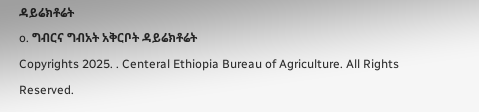ዳይሬክቶሬት
o. ግብርና ግብአት አቅርቦት ዳይሬክቶሬት
Copyrights 2025. . Centeral Ethiopia Bureau of Agriculture. All Rights Reserved.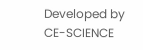Developed by CE-SCIENCE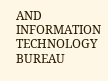AND INFORMATION TECHNOLOGY BUREAU